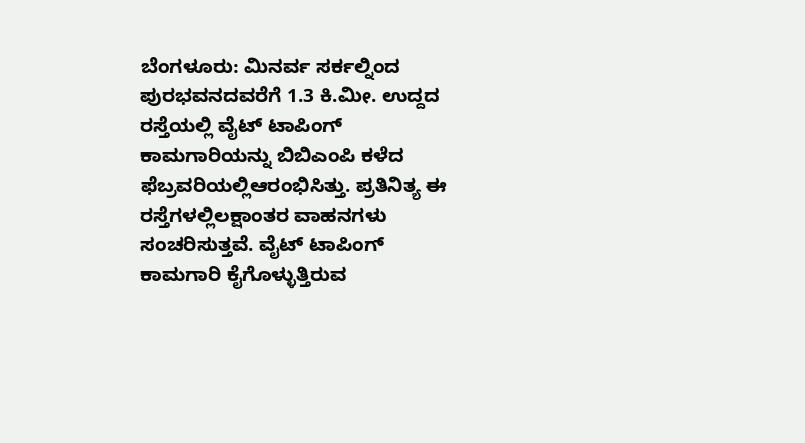ಬೆಂಗಳೂರು: ಮಿನರ್ವ ಸರ್ಕಲ್ನಿಂದ ಪುರಭವನದವರೆಗೆ 1.3 ಕಿ.ಮೀ. ಉದ್ದದ ರಸ್ತೆಯಲ್ಲಿ ವೈಟ್ ಟಾಪಿಂಗ್ ಕಾಮಗಾರಿಯನ್ನು ಬಿಬಿಎಂಪಿ ಕಳೆದ ಫೆಬ್ರವರಿಯಲ್ಲಿಆರಂಭಿಸಿತ್ತು. ಪ್ರತಿನಿತ್ಯ ಈ ರಸ್ತೆಗಳಲ್ಲಿಲಕ್ಷಾಂತರ ವಾಹನಗಳು ಸಂಚರಿಸುತ್ತವೆ. ವೈಟ್ ಟಾಪಿಂಗ್ ಕಾಮಗಾರಿ ಕೈಗೊಳ್ಳುತ್ತಿರುವ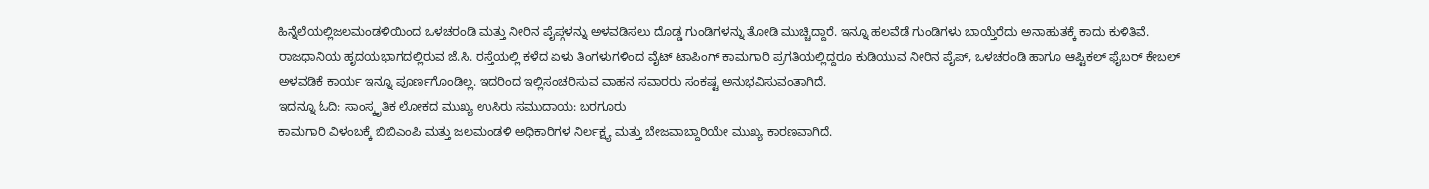ಹಿನ್ನೆಲೆಯಲ್ಲಿಜಲಮಂಡಳಿಯಿಂದ ಒಳಚರಂಡಿ ಮತ್ತು ನೀರಿನ ಪೈಪ್ಗಳನ್ನು ಅಳವಡಿಸಲು ದೊಡ್ಡ ಗುಂಡಿಗಳನ್ನು ತೋಡಿ ಮುಚ್ಚಿದ್ದಾರೆ. ಇನ್ನೂ ಹಲವೆಡೆ ಗುಂಡಿಗಳು ಬಾಯ್ತೆರೆದು ಅನಾಹುತಕ್ಕೆ ಕಾದು ಕುಳಿತಿವೆ.
ರಾಜಧಾನಿಯ ಹೃದಯಭಾಗದಲ್ಲಿರುವ ಜೆ.ಸಿ. ರಸ್ತೆಯಲ್ಲಿ ಕಳೆದ ಏಳು ತಿಂಗಳುಗಳಿಂದ ವೈಟ್ ಟಾಪಿಂಗ್ ಕಾಮಗಾರಿ ಪ್ರಗತಿಯಲ್ಲಿದ್ದರೂ ಕುಡಿಯುವ ನೀರಿನ ಪೈಪ್, ಒಳಚರಂಡಿ ಹಾಗೂ ಆಪ್ಟಿಕಲ್ ಫೈಬರ್ ಕೇಬಲ್ ಅಳವಡಿಕೆ ಕಾರ್ಯ ಇನ್ನೂ ಪೂರ್ಣಗೊಂಡಿಲ್ಲ. ಇದರಿಂದ ಇಲ್ಲಿಸಂಚರಿಸುವ ವಾಹನ ಸವಾರರು ಸಂಕಷ್ಟ ಅನುಭವಿಸುವಂತಾಗಿದೆ.
ಇದನ್ನೂ ಓದಿ: ಸಾಂಸ್ಕೃತಿಕ ಲೋಕದ ಮುಖ್ಯ ಉಸಿರು ಸಮುದಾಯ: ಬರಗೂರು
ಕಾಮಗಾರಿ ವಿಳಂಬಕ್ಕೆ ಬಿಬಿಎಂಪಿ ಮತ್ತು ಜಲಮಂಡಳಿ ಅಧಿಕಾರಿಗಳ ನಿರ್ಲಕ್ಷ್ಯ ಮತ್ತು ಬೇಜವಾಬ್ದಾರಿಯೇ ಮುಖ್ಯ ಕಾರಣವಾಗಿದೆ.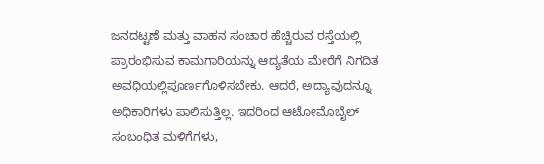ಜನದಟ್ಟಣೆ ಮತ್ತು ವಾಹನ ಸಂಚಾರ ಹೆಚ್ಚಿರುವ ರಸ್ತೆಯಲ್ಲಿ ಪ್ರಾರಂಭಿಸುವ ಕಾಮಗಾರಿಯನ್ನು ಆದ್ಯತೆಯ ಮೇರೆಗೆ ನಿಗದಿತ ಅವಧಿಯಲ್ಲಿಪೂರ್ಣಗೊಳಿಸಬೇಕು. ಆದರೆ, ಅದ್ಯಾವುದನ್ನೂ ಅಧಿಕಾರಿಗಳು ಪಾಲಿಸುತ್ತಿಲ್ಲ. ಇದರಿಂದ ಆಟೋಮೊಬೈಲ್ ಸಂಬಂಧಿತ ಮಳಿಗೆಗಳು,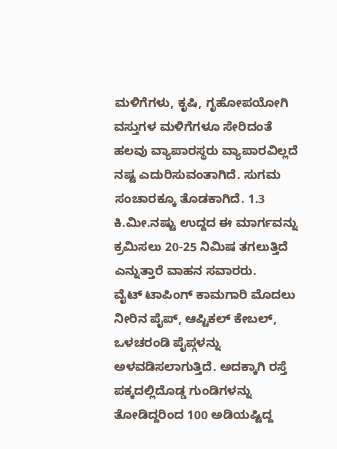ಮಳಿಗೆಗಳು, ಕೃಷಿ, ಗೃಹೋಪಯೋಗಿ ವಸ್ತುಗಳ ಮಳಿಗೆಗಳೂ ಸೇರಿದಂತೆ ಹಲವು ವ್ಯಾಪಾರಸ್ಥರು ವ್ಯಾಪಾರವಿಲ್ಲದೆ ನಷ್ಟ ಎದುರಿಸುವಂತಾಗಿದೆ. ಸುಗಮ ಸಂಚಾರಕ್ಕೂ ತೊಡಕಾಗಿದೆ. 1.3 ಕಿ.ಮೀ.ನಷ್ಟು ಉದ್ದದ ಈ ಮಾರ್ಗವನ್ನು ಕ್ರಮಿಸಲು 20-25 ನಿಮಿಷ ತಗಲುತ್ತಿದೆ ಎನ್ನುತ್ತಾರೆ ವಾಹನ ಸವಾರರು.
ವೈಟ್ ಟಾಪಿಂಗ್ ಕಾಮಗಾರಿ ಮೊದಲು ನೀರಿನ ಪೈಪ್, ಆಪ್ಟಿಕಲ್ ಕೇಬಲ್, ಒಳಚರಂಡಿ ಪೈಪ್ಗಳನ್ನು ಅಳವಡಿಸಲಾಗುತ್ತಿದೆ. ಅದಕ್ಕಾಗಿ ರಸ್ತೆ ಪಕ್ಕದಲ್ಲಿದೊಡ್ಡ ಗುಂಡಿಗಳನ್ನು ತೋಡಿದ್ದರಿಂದ 100 ಅಡಿಯಷ್ಟಿದ್ದ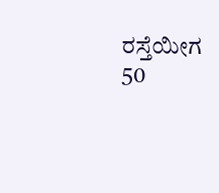ರಸ್ತೆಯೀಗ 50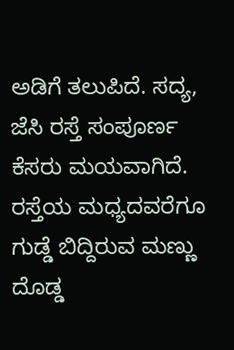ಅಡಿಗೆ ತಲುಪಿದೆ. ಸದ್ಯ, ಜೆಸಿ ರಸ್ತೆ ಸಂಪೂರ್ಣ ಕೆಸರು ಮಯವಾಗಿದೆ. ರಸ್ತೆಯ ಮಧ್ಯದವರೆಗೂ ಗುಡ್ಡೆ ಬಿದ್ದಿರುವ ಮಣ್ಣು ದೊಡ್ಡ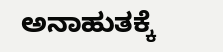ಅನಾಹುತಕ್ಕೆ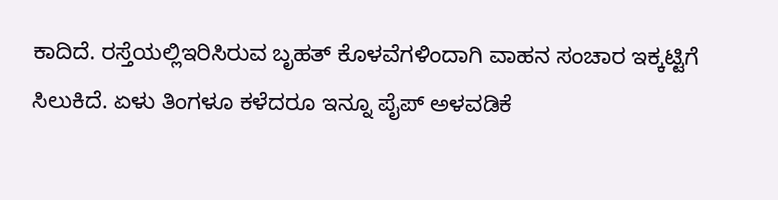ಕಾದಿದೆ. ರಸ್ತೆಯಲ್ಲಿಇರಿಸಿರುವ ಬೃಹತ್ ಕೊಳವೆಗಳಿಂದಾಗಿ ವಾಹನ ಸಂಚಾರ ಇಕ್ಕಟ್ಟಿಗೆ ಸಿಲುಕಿದೆ. ಏಳು ತಿಂಗಳೂ ಕಳೆದರೂ ಇನ್ನೂ ಪೈಪ್ ಅಳವಡಿಕೆ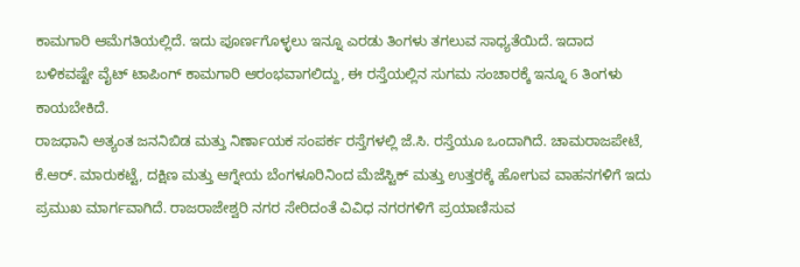ಕಾಮಗಾರಿ ಆಮೆಗತಿಯಲ್ಲಿದೆ. ಇದು ಪೂರ್ಣಗೊಳ್ಳಲು ಇನ್ನೂ ಎರಡು ತಿಂಗಳು ತಗಲುವ ಸಾಧ್ಯತೆಯಿದೆ. ಇದಾದ ಬಳಿಕವಷ್ಟೇ ವೈಟ್ ಟಾಪಿಂಗ್ ಕಾಮಗಾರಿ ಆರಂಭವಾಗಲಿದ್ದು, ಈ ರಸ್ತೆಯಲ್ಲಿನ ಸುಗಮ ಸಂಚಾರಕ್ಕೆ ಇನ್ನೂ 6 ತಿಂಗಳು ಕಾಯಬೇಕಿದೆ.
ರಾಜಧಾನಿ ಅತ್ಯಂತ ಜನನಿಬಿಡ ಮತ್ತು ನಿರ್ಣಾಯಕ ಸಂಪರ್ಕ ರಸ್ತೆಗಳಲ್ಲಿ ಜೆ.ಸಿ. ರಸ್ತೆಯೂ ಒಂದಾಗಿದೆ. ಚಾಮರಾಜಪೇಟೆ, ಕೆ.ಆರ್. ಮಾರುಕಟ್ಟೆ, ದಕ್ಷಿಣ ಮತ್ತು ಆಗ್ನೇಯ ಬೆಂಗಳೂರಿನಿಂದ ಮೆಜೆಸ್ಟಿಕ್ ಮತ್ತು ಉತ್ತರಕ್ಕೆ ಹೋಗುವ ವಾಹನಗಳಿಗೆ ಇದು ಪ್ರಮುಖ ಮಾರ್ಗವಾಗಿದೆ. ರಾಜರಾಜೇಶ್ವರಿ ನಗರ ಸೇರಿದಂತೆ ವಿವಿಧ ನಗರಗಳಿಗೆ ಪ್ರಯಾಣಿಸುವ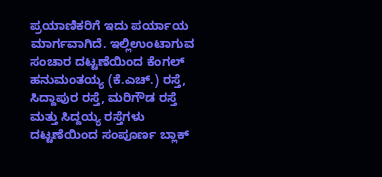ಪ್ರಯಾಣಿಕರಿಗೆ ಇದು ಪರ್ಯಾಯ ಮಾರ್ಗವಾಗಿದೆ. ಇಲ್ಲಿಉಂಟಾಗುವ ಸಂಚಾರ ದಟ್ಟಣೆಯಿಂದ ಕೆಂಗಲ್ ಹನುಮಂತಯ್ಯ (ಕೆ.ಎಚ್.) ರಸ್ತೆ, ಸಿದ್ದಾಪುರ ರಸ್ತೆ, ಮರಿಗೌಡ ರಸ್ತೆ ಮತ್ತು ಸಿದ್ದಯ್ಯ ರಸ್ತೆಗಳು ದಟ್ಟಣೆಯಿಂದ ಸಂಪೂರ್ಣ ಬ್ಲಾಕ್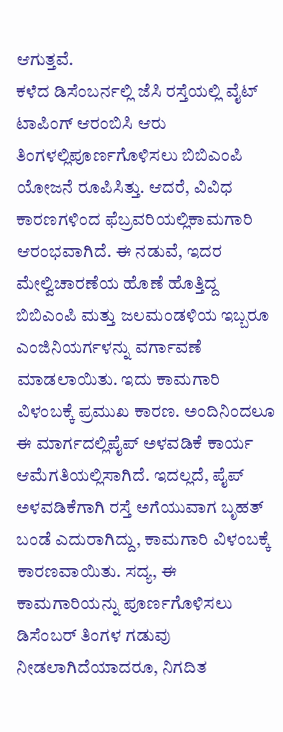ಆಗುತ್ತವೆ.
ಕಳೆದ ಡಿಸೆಂಬರ್ನಲ್ಲಿ ಜೆಸಿ ರಸ್ತೆಯಲ್ಲಿ ವೈಟ್ ಟಾಪಿಂಗ್ ಆರಂಬಿಸಿ ಆರು ತಿಂಗಳಲ್ಲಿಪೂರ್ಣಗೊಳಿಸಲು ಬಿಬಿಎಂಪಿ ಯೋಜನೆ ರೂಪಿಸಿತ್ತು. ಆದರೆ, ವಿವಿಧ ಕಾರಣಗಳಿಂದ ಫೆಬ್ರವರಿಯಲ್ಲಿಕಾಮಗಾರಿ ಆರಂಭವಾಗಿದೆ. ಈ ನಡುವೆ, ಇದರ ಮೇಲ್ವಿಚಾರಣೆಯ ಹೊಣೆ ಹೊತ್ತಿದ್ದ ಬಿಬಿಎಂಪಿ ಮತ್ತು ಜಲಮಂಡಳಿಯ ಇಬ್ಬರೂ ಎಂಜಿನಿಯರ್ಗಳನ್ನು ವರ್ಗಾವಣೆ ಮಾಡಲಾಯಿತು. ಇದು ಕಾಮಗಾರಿ ವಿಳಂಬಕ್ಕೆ ಪ್ರಮುಖ ಕಾರಣ. ಅಂದಿನಿಂದಲೂ ಈ ಮಾರ್ಗದಲ್ಲಿಪೈಪ್ ಅಳವಡಿಕೆ ಕಾರ್ಯ ಆಮೆಗತಿಯಲ್ಲಿಸಾಗಿದೆ. ಇದಲ್ಲದೆ, ಪೈಪ್ ಅಳವಡಿಕೆಗಾಗಿ ರಸ್ತೆ ಅಗೆಯುವಾಗ ಬೃಹತ್ ಬಂಡೆ ಎದುರಾಗಿದ್ದು, ಕಾಮಗಾರಿ ವಿಳಂಬಕ್ಕೆ ಕಾರಣವಾಯಿತು. ಸದ್ಯ, ಈ ಕಾಮಗಾರಿಯನ್ನು ಪೂರ್ಣಗೊಳಿಸಲು ಡಿಸೆಂಬರ್ ತಿಂಗಳ ಗಡುವು ನೀಡಲಾಗಿದೆಯಾದರೂ, ನಿಗದಿತ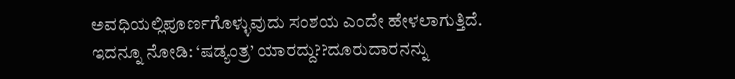ಅವಧಿಯಲ್ಲಿಪೂರ್ಣಗೊಳ್ಳುವುದು ಸಂಶಯ ಎಂದೇ ಹೇಳಲಾಗುತ್ತಿದೆ.
ಇದನ್ನೂ ನೋಡಿ: ‘ಷಡ್ಯಂತ್ರ’ ಯಾರದ್ದು??ದೂರುದಾರನನ್ನು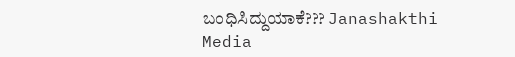ಬಂಧಿಸಿದ್ದುಯಾಕೆ??? Janashakthi Media